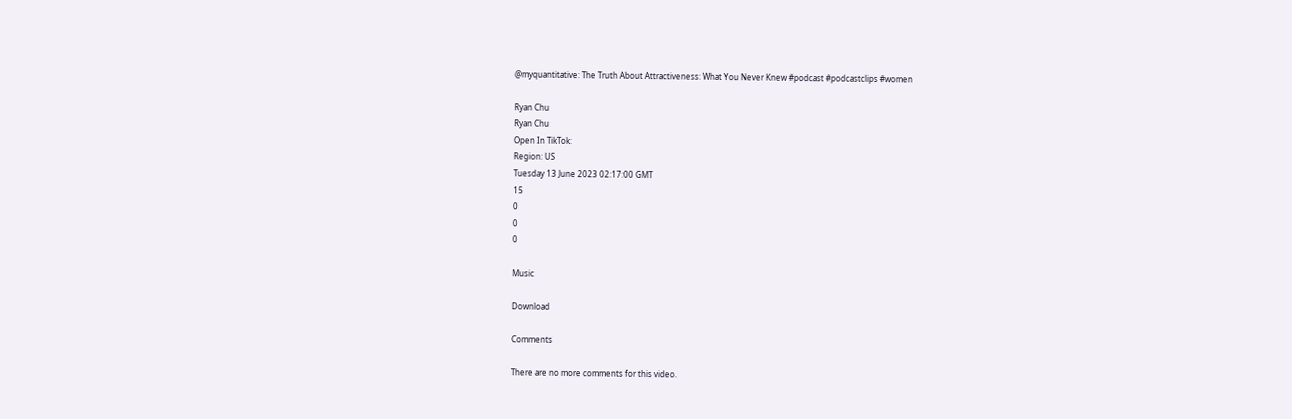@myquantitative: The Truth About Attractiveness: What You Never Knew #podcast #podcastclips #women

Ryan Chu
Ryan Chu
Open In TikTok:
Region: US
Tuesday 13 June 2023 02:17:00 GMT
15
0
0
0

Music

Download

Comments

There are no more comments for this video.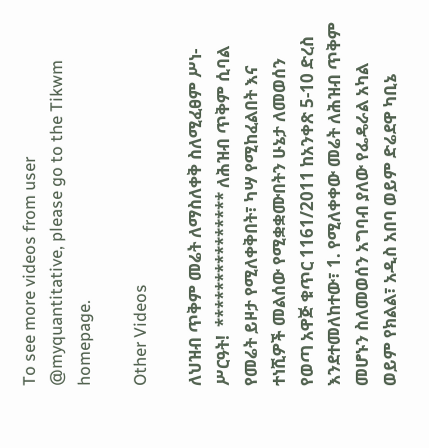To see more videos from user @myquantitative, please go to the Tikwm homepage.

Other Videos

ለህዝብ ጥቅም መሬት ለማስለቀቅ ስለሚፈፀም ሥነ-ሥርዓት!  *************** ለሕዝብ ጥቅም ሲባል የመሬት ይዞታ የሚለቀቅበት፣ ካሣ የሚከፈልበት እና ተነሺዎች መልሰው የሚቋቋሙበትን ሁኔታ ለመወሰን የወጣ አዋጅ ቁጥር 1161/2011 ከአንቀጽ 5-10 ድረስ እንደተመለከተው፣ 1. የሚለቀቀው መሬት ለሕዝብ ጥቅም መሆኑን ስለመወሰን አግባብ ያለው የፌዴራል አካል ወይም የክልል፣ አዲስ አበባ ወይም ድሬደዋ ካቢኔ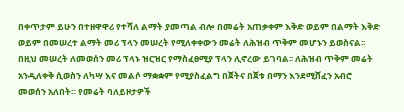በቀጥታም ይሁን በተዘዋዋሪ የተሻለ ልማት ያመጣል ብሎ በመሬት አጠቃቀም እቅድ ወይም በልማት እቅድ ወይም በመሠረተ ልማት መሪ ፕላን መሠረት የሚለቀቀውን መሬት ለሕዝብ ጥቅም መሆኑን ይወስናል፡፡ በዚህ መሠረት ለመወሰን መሪ ፕላኑ ዝርዝር የማስፈፀሚያ ፕላን ሊኖረው ይገባል፡፡ ለሕዝብ ጥቅም መሬት አንዲለቀቅ ሲወስን ለካሣ እና መልሶ ማቋቋም የሚያስፈልግ በጀትና በጀቱ በማን እንደሚሸፈን አብሮ መወሰን አለበት። የመሬት ባለይዞታዎች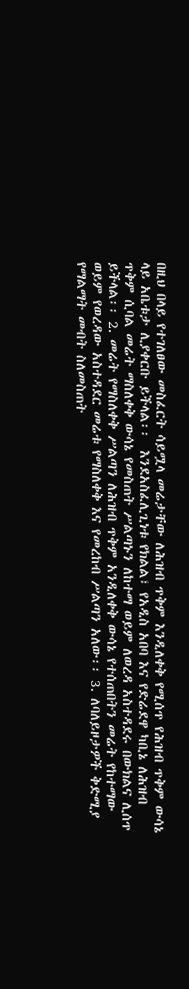በዚህ በላይ የተገለፀው መስፈርት ሳይሟላ መሬታቸው ለሕዝብ ጥቅም እንዲለቀቅ የሚሰጥ የሕዝብ ጥቅም ውሳኔ ላይ አቤቱታ ሊያቀርቡ ይችላል፡፡  እንደአስፈሊጊነቱ የክልል፣ የአዲስ አበባ እና የድሬደዋ ካቢኔ ለሕዝብ ጥቅም ሲባል መሬት ማስለቀቅ ውሳኔ የመስጠት ሥልጣኑን ለከተማ ወይም ለወረዳ አስተዳደሩ በውክልና ሊሰጥ ይችላል፡፡ 2. መሬት የማስለቀቅ ሥልጣን ለሕዝብ ጥቅም አንዲለቀቅ ውሳኔ የተሰጠበትን መሬት የከተማው ወይም የወረዳው አስተዳደር መሬቱ የማስለቀቅ እና የመረከብ ሥልጣን አለው፡፡ 3. ለባለይዞታዎች ቅድሚያ የማልማት መብት ስለመስጠት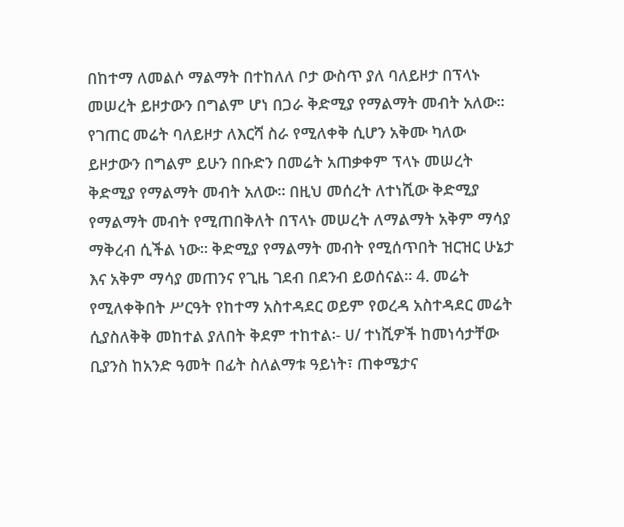በከተማ ለመልሶ ማልማት በተከለለ ቦታ ውስጥ ያለ ባለይዞታ በፕላኑ መሠረት ይዞታውን በግልም ሆነ በጋራ ቅድሚያ የማልማት መብት አለው፡፡ የገጠር መሬት ባለይዞታ ለእርሻ ስራ የሚለቀቅ ሲሆን አቅሙ ካለው ይዞታውን በግልም ይሁን በቡድን በመሬት አጠቃቀም ፕላኑ መሠረት ቅድሚያ የማልማት መብት አለው፡፡ በዚህ መሰረት ለተነሺው ቅድሚያ የማልማት መብት የሚጠበቅለት በፕላኑ መሠረት ለማልማት አቅም ማሳያ ማቅረብ ሲችል ነው። ቅድሚያ የማልማት መብት የሚሰጥበት ዝርዝር ሁኔታ እና አቅም ማሳያ መጠንና የጊዜ ገደብ በደንብ ይወሰናል፡፡ 4. መሬት የሚለቀቅበት ሥርዓት የከተማ አስተዳደር ወይም የወረዳ አስተዳደር መሬት ሲያስለቅቅ መከተል ያለበት ቅደም ተከተል፡- ሀ/ ተነሺዎች ከመነሳታቸው ቢያንስ ከአንድ ዓመት በፊት ስለልማቱ ዓይነት፣ ጠቀሜታና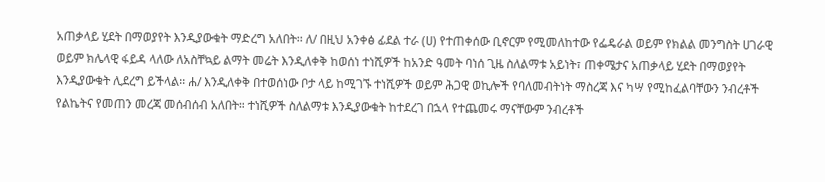አጠቃላይ ሂደት በማወያየት እንዲያውቁት ማድረግ አለበት፡፡ ለ/ በዚህ አንቀፅ ፊደል ተራ (ሀ) የተጠቀሰው ቢኖርም የሚመለከተው የፌዴራል ወይም የክልል መንግስት ሀገራዊ ወይም ክሌላዊ ፋይዳ ላለው ለአስቸኳይ ልማት መሬት እንዲለቀቅ ከወሰነ ተነሺዎች ከአንድ ዓመት ባነሰ ጊዜ ስለልማቱ አይነት፣ ጠቀሜታና አጠቃላይ ሂደት በማወያየት እንዲያውቁት ሊደረግ ይችላል፡፡ ሐ/ እንዲለቀቅ በተወሰነው ቦታ ላይ ከሚገኙ ተነሺዎች ወይም ሕጋዊ ወኪሎች የባለመብትነት ማስረጃ እና ካሣ የሚከፈልባቸውን ንብረቶች የልኬትና የመጠን መረጃ መሰብሰብ አለበት። ተነሺዎች ስለልማቱ እንዲያውቁት ከተደረገ በኋላ የተጨመሩ ማናቸውም ንብረቶች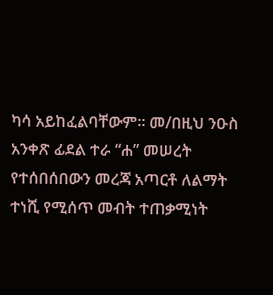ካሳ አይከፈልባቸውም፡፡ መ/በዚህ ንዑስ አንቀጽ ፊደል ተራ “ሐ” መሠረት የተሰበሰበውን መረጃ አጣርቶ ለልማት ተነሺ የሚሰጥ መብት ተጠቃሚነት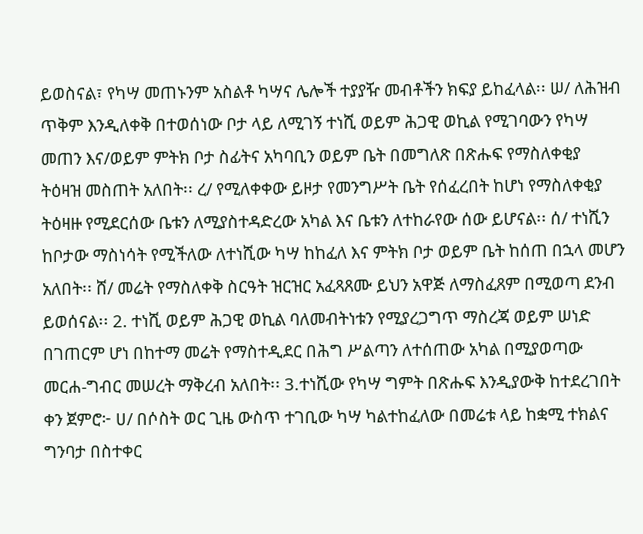ይወስናል፣ የካሣ መጠኑንም አስልቶ ካሣና ሌሎች ተያያዥ መብቶችን ክፍያ ይከፈላል፡፡ ሠ/ ለሕዝብ ጥቅም እንዲለቀቅ በተወሰነው ቦታ ላይ ለሚገኝ ተነሺ ወይም ሕጋዊ ወኪል የሚገባውን የካሣ መጠን እና/ወይም ምትክ ቦታ ስፊትና አካባቢን ወይም ቤት በመግለጽ በጽሑፍ የማስለቀቂያ ትዕዛዝ መስጠት አለበት፡፡ ረ/ የሚለቀቀው ይዞታ የመንግሥት ቤት የሰፈረበት ከሆነ የማስለቀቂያ ትዕዛዙ የሚደርሰው ቤቱን ለሚያስተዳድረው አካል እና ቤቱን ለተከራየው ሰው ይሆናል፡፡ ሰ/ ተነሺን ከቦታው ማስነሳት የሚችለው ለተነሺው ካሣ ከከፈለ እና ምትክ ቦታ ወይም ቤት ከሰጠ በኋላ መሆን አለበት፡፡ ሸ/ መሬት የማስለቀቅ ስርዓት ዝርዝር አፈጻጸሙ ይህን አዋጅ ለማስፈጸም በሚወጣ ደንብ ይወሰናል፡፡ 2. ተነሺ ወይም ሕጋዊ ወኪል ባለመብትነቱን የሚያረጋግጥ ማስረጃ ወይም ሠነድ በገጠርም ሆነ በከተማ መሬት የማስተዲደር በሕግ ሥልጣን ለተሰጠው አካል በሚያወጣው መርሐ-ግብር መሠረት ማቅረብ አለበት፡፡ 3.ተነሺው የካሣ ግምት በጽሑፍ እንዲያውቅ ከተደረገበት ቀን ጀምሮ፦ ሀ/ በሶስት ወር ጊዜ ውስጥ ተገቢው ካሣ ካልተከፈለው በመሬቱ ላይ ከቋሚ ተክልና ግንባታ በስተቀር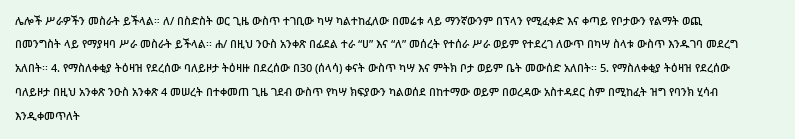ሌሎች ሥራዎችን መስራት ይችላል። ለ/ በስድስት ወር ጊዜ ውስጥ ተገቢው ካሣ ካልተከፈለው በመሬቱ ላይ ማንኛውንም በፕላን የሚፈቀድ እና ቀጣይ የቦታውን የልማት ወጪ በመንግስት ላይ የማያዛባ ሥራ መስራት ይችላል፡፡ ሐ/ በዚህ ንዑስ አንቀጽ በፊደል ተራ “ሀ” እና “ለ” መሰረት የተሰራ ሥራ ወይም የተደረገ ለውጥ በካሣ ስላቱ ውስጥ እንዱገባ መደረግ አለበት፡፡ 4. የማስለቀቂያ ትዕዛዝ የደረሰው ባለይዞታ ትዕዛዙ በደረሰው በ30 (ሰላሳ) ቀናት ውስጥ ካሣ እና ምትክ ቦታ ወይም ቤት መውሰድ አለበት፡፡ 5. የማስለቀቂያ ትዕዛዝ የደረሰው ባለይዞታ በዚህ አንቀጽ ንዑስ አንቀጽ 4 መሠረት በተቀመጠ ጊዜ ገደብ ውስጥ የካሣ ክፍያውን ካልወሰደ በከተማው ወይም በወረዳው አስተዳደር ስም በሚከፈት ዝግ የባንክ ሂሳብ እንዲቀመጥለት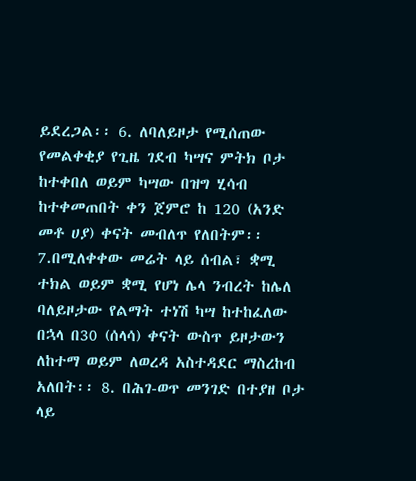ይደረጋል፡፡ 6. ለባለይዞታ የሚሰጠው የመልቀቂያ የጊዜ ገደብ ካሣና ምትክ ቦታ ከተቀበለ ወይም ካሣው በዝግ ሂሳብ ከተቀመጠበት ቀን ጀምሮ ከ 120 (አንድ መቶ ሀያ) ቀናት መብለጥ የለበትም፡፡ 7.በሚለቀቀው መሬት ላይ ሰብል፣ ቋሚ ተክል ወይም ቋሚ የሆነ ሌላ ንብረት ከሌለ ባለይዞታው የልማት ተነሽ ካሣ ከተከፈለው በኋላ በ30 (ሰላሳ) ቀናት ውስጥ ይዞታውን ለከተማ ወይም ለወረዳ አስተዳደር ማስረከብ አለበት፡፡ 8. በሕገ-ወጥ መንገድ በተያዘ ቦታ ላይ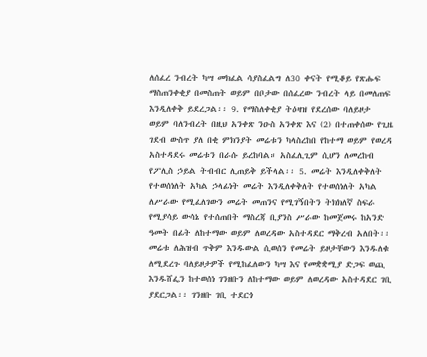ለሰፈረ ንብረት ካሣ መክፈል ሳያስፈልግ ለ30 ቀናት የሚቆይ የጽሑፍ ማስጠንቀቂያ በመስጠት ወይም በቦታው በሰፈረው ንብረት ላይ በመለጠፍ እንዲለቀቅ ይደረጋል፡፡ 9. የማስለቀቂያ ትዕዛዝ የደረሰው ባለይዞታ ወይም ባለንብረት በዚህ አንቀጽ ንዑስ አንቀጽ እና (2) በተጠቀሰው የጊዜ ገደብ ውስጥ ያለ በቂ ምክንያት መሬቱን ካላስረከበ የከተማ ወይም የወረዳ አስተዳደሩ መሬቱን በራሱ ይረከባል። አስፈሊጊም ሲሆን ለመረከብ የፖሊስ ኃይል ትብብር ሊጠይቅ ይችላል፡፡ 5. መሬት እንዲለቀቅለት የተወሰነለት አካል ኃላፊነት መሬት እንዲለቀቅለት የተወሰነለት አካል ለሥራው የሚፈለገውን መሬት መጠንና የሚገኝበትን ትክክለኛ ስፍራ የሚያሳይ ውሳኔ የተሰጠበት ማስረጃ ቢያንስ ሥራው ከመጀመሩ ከአንድ ዓመት በፊት ለከተማው ወይም ለወረዳው አስተዳደር ማቅረብ አለበት፡፡ መሬቱ ለሕዝብ ጥቅም እንዱውል ሲወሰን የመሬት ይዞታቸውን እንዱለቁ ለሚደረጉ ባለይዞታዎች የሚከፈለውን ካሣ እና የመቋቋሚያ ድጋፍ ወጪ እንዱሸፌን ከተወሰነ ገንዘቡን ለከተማው ወይም ለወረዳው አስተዳደር ገቢ ያደርጋል፡፡ ገንዘቡ ገቢ ተደርጎ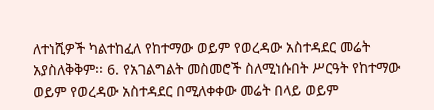ለተነሺዎች ካልተከፈለ የከተማው ወይም የወረዳው አስተዳደር መሬት አያስለቅቅም፡፡ 6. የአገልግልት መስመሮች ስለሚነሱበት ሥርዓት የከተማው ወይም የወረዳው አስተዳደር በሚለቀቀው መሬት በላይ ወይም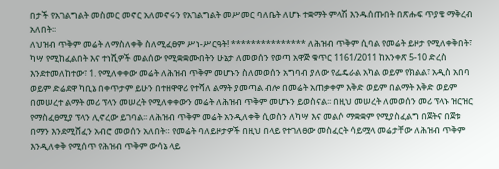በታች የአገልግልት መስመር መኖር አለመኖሩን የአገልግልት መሥመር ባለቤት ለሆኑ ተቋማት ምላሽ እንዱሰጡበት በጽሑፍ ጥያቄ ማቅረብ አለበት፡፡
ለህዝብ ጥቅም መሬት ለማስለቀቅ ስለሚፈፀም ሥነ-ሥርዓት! *************** ለሕዝብ ጥቅም ሲባል የመሬት ይዞታ የሚለቀቅበት፣ ካሣ የሚከፈልበት እና ተነሺዎች መልሰው የሚቋቋሙበትን ሁኔታ ለመወሰን የወጣ አዋጅ ቁጥር 1161/2011 ከአንቀጽ 5-10 ድረስ እንደተመለከተው፣ 1. የሚለቀቀው መሬት ለሕዝብ ጥቅም መሆኑን ስለመወሰን አግባብ ያለው የፌዴራል አካል ወይም የክልል፣ አዲስ አበባ ወይም ድሬደዋ ካቢኔ በቀጥታም ይሁን በተዘዋዋሪ የተሻለ ልማት ያመጣል ብሎ በመሬት አጠቃቀም እቅድ ወይም በልማት እቅድ ወይም በመሠረተ ልማት መሪ ፕላን መሠረት የሚለቀቀውን መሬት ለሕዝብ ጥቅም መሆኑን ይወስናል፡፡ በዚህ መሠረት ለመወሰን መሪ ፕላኑ ዝርዝር የማስፈፀሚያ ፕላን ሊኖረው ይገባል፡፡ ለሕዝብ ጥቅም መሬት አንዲለቀቅ ሲወስን ለካሣ እና መልሶ ማቋቋም የሚያስፈልግ በጀትና በጀቱ በማን እንደሚሸፈን አብሮ መወሰን አለበት። የመሬት ባለይዞታዎች በዚህ በላይ የተገለፀው መስፈርት ሳይሟላ መሬታቸው ለሕዝብ ጥቅም እንዲለቀቅ የሚሰጥ የሕዝብ ጥቅም ውሳኔ ላይ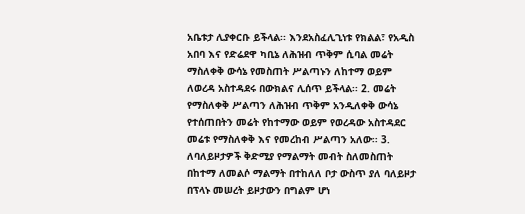አቤቱታ ሊያቀርቡ ይችላል፡፡ እንደአስፈሊጊነቱ የክልል፣ የአዲስ አበባ እና የድሬደዋ ካቢኔ ለሕዝብ ጥቅም ሲባል መሬት ማስለቀቅ ውሳኔ የመስጠት ሥልጣኑን ለከተማ ወይም ለወረዳ አስተዳደሩ በውክልና ሊሰጥ ይችላል፡፡ 2. መሬት የማስለቀቅ ሥልጣን ለሕዝብ ጥቅም አንዲለቀቅ ውሳኔ የተሰጠበትን መሬት የከተማው ወይም የወረዳው አስተዳደር መሬቱ የማስለቀቅ እና የመረከብ ሥልጣን አለው፡፡ 3. ለባለይዞታዎች ቅድሚያ የማልማት መብት ስለመስጠት በከተማ ለመልሶ ማልማት በተከለለ ቦታ ውስጥ ያለ ባለይዞታ በፕላኑ መሠረት ይዞታውን በግልም ሆነ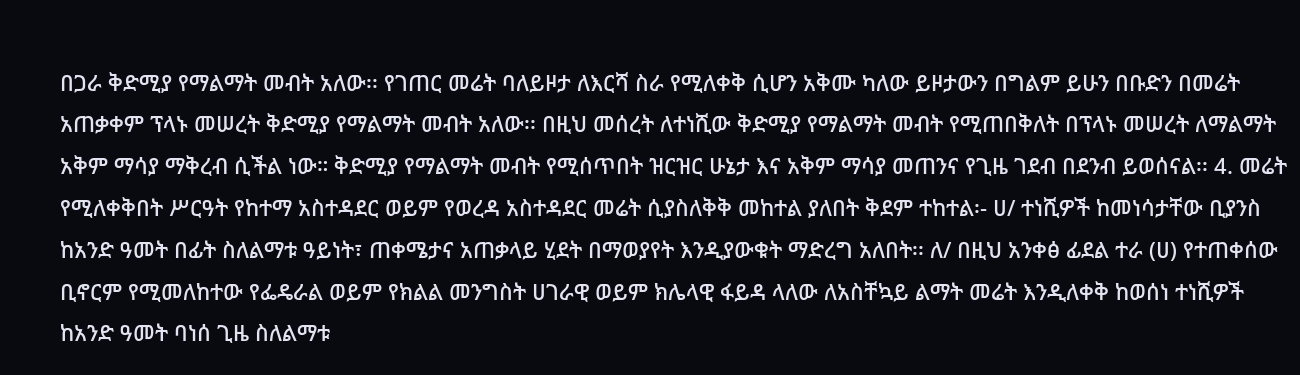በጋራ ቅድሚያ የማልማት መብት አለው፡፡ የገጠር መሬት ባለይዞታ ለእርሻ ስራ የሚለቀቅ ሲሆን አቅሙ ካለው ይዞታውን በግልም ይሁን በቡድን በመሬት አጠቃቀም ፕላኑ መሠረት ቅድሚያ የማልማት መብት አለው፡፡ በዚህ መሰረት ለተነሺው ቅድሚያ የማልማት መብት የሚጠበቅለት በፕላኑ መሠረት ለማልማት አቅም ማሳያ ማቅረብ ሲችል ነው። ቅድሚያ የማልማት መብት የሚሰጥበት ዝርዝር ሁኔታ እና አቅም ማሳያ መጠንና የጊዜ ገደብ በደንብ ይወሰናል፡፡ 4. መሬት የሚለቀቅበት ሥርዓት የከተማ አስተዳደር ወይም የወረዳ አስተዳደር መሬት ሲያስለቅቅ መከተል ያለበት ቅደም ተከተል፡- ሀ/ ተነሺዎች ከመነሳታቸው ቢያንስ ከአንድ ዓመት በፊት ስለልማቱ ዓይነት፣ ጠቀሜታና አጠቃላይ ሂደት በማወያየት እንዲያውቁት ማድረግ አለበት፡፡ ለ/ በዚህ አንቀፅ ፊደል ተራ (ሀ) የተጠቀሰው ቢኖርም የሚመለከተው የፌዴራል ወይም የክልል መንግስት ሀገራዊ ወይም ክሌላዊ ፋይዳ ላለው ለአስቸኳይ ልማት መሬት እንዲለቀቅ ከወሰነ ተነሺዎች ከአንድ ዓመት ባነሰ ጊዜ ስለልማቱ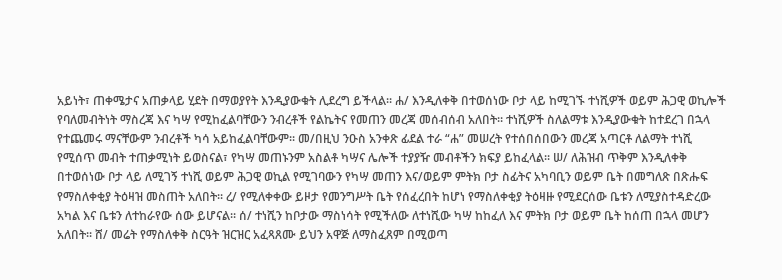አይነት፣ ጠቀሜታና አጠቃላይ ሂደት በማወያየት እንዲያውቁት ሊደረግ ይችላል፡፡ ሐ/ እንዲለቀቅ በተወሰነው ቦታ ላይ ከሚገኙ ተነሺዎች ወይም ሕጋዊ ወኪሎች የባለመብትነት ማስረጃ እና ካሣ የሚከፈልባቸውን ንብረቶች የልኬትና የመጠን መረጃ መሰብሰብ አለበት። ተነሺዎች ስለልማቱ እንዲያውቁት ከተደረገ በኋላ የተጨመሩ ማናቸውም ንብረቶች ካሳ አይከፈልባቸውም፡፡ መ/በዚህ ንዑስ አንቀጽ ፊደል ተራ “ሐ” መሠረት የተሰበሰበውን መረጃ አጣርቶ ለልማት ተነሺ የሚሰጥ መብት ተጠቃሚነት ይወስናል፣ የካሣ መጠኑንም አስልቶ ካሣና ሌሎች ተያያዥ መብቶችን ክፍያ ይከፈላል፡፡ ሠ/ ለሕዝብ ጥቅም እንዲለቀቅ በተወሰነው ቦታ ላይ ለሚገኝ ተነሺ ወይም ሕጋዊ ወኪል የሚገባውን የካሣ መጠን እና/ወይም ምትክ ቦታ ስፊትና አካባቢን ወይም ቤት በመግለጽ በጽሑፍ የማስለቀቂያ ትዕዛዝ መስጠት አለበት፡፡ ረ/ የሚለቀቀው ይዞታ የመንግሥት ቤት የሰፈረበት ከሆነ የማስለቀቂያ ትዕዛዙ የሚደርሰው ቤቱን ለሚያስተዳድረው አካል እና ቤቱን ለተከራየው ሰው ይሆናል፡፡ ሰ/ ተነሺን ከቦታው ማስነሳት የሚችለው ለተነሺው ካሣ ከከፈለ እና ምትክ ቦታ ወይም ቤት ከሰጠ በኋላ መሆን አለበት፡፡ ሸ/ መሬት የማስለቀቅ ስርዓት ዝርዝር አፈጻጸሙ ይህን አዋጅ ለማስፈጸም በሚወጣ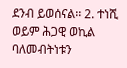ደንብ ይወሰናል፡፡ 2. ተነሺ ወይም ሕጋዊ ወኪል ባለመብትነቱን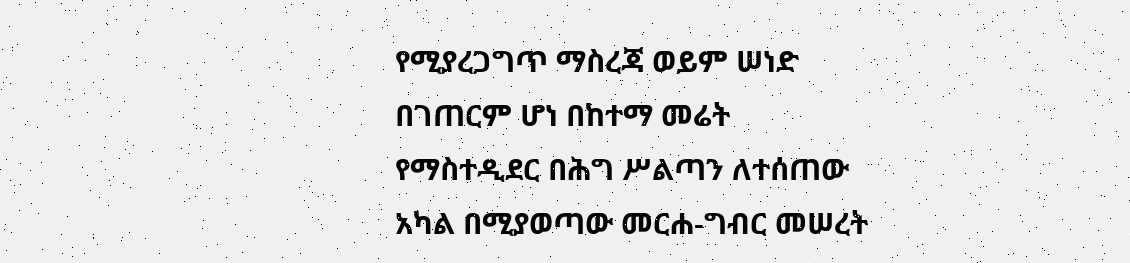የሚያረጋግጥ ማስረጃ ወይም ሠነድ በገጠርም ሆነ በከተማ መሬት የማስተዲደር በሕግ ሥልጣን ለተሰጠው አካል በሚያወጣው መርሐ-ግብር መሠረት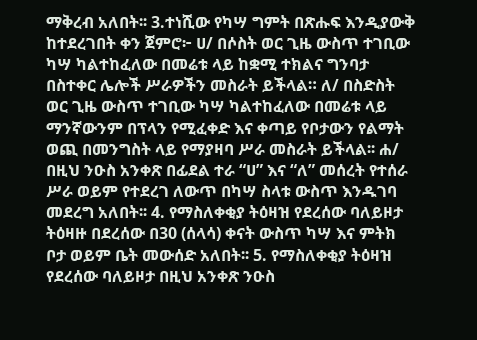ማቅረብ አለበት፡፡ 3.ተነሺው የካሣ ግምት በጽሑፍ እንዲያውቅ ከተደረገበት ቀን ጀምሮ፦ ሀ/ በሶስት ወር ጊዜ ውስጥ ተገቢው ካሣ ካልተከፈለው በመሬቱ ላይ ከቋሚ ተክልና ግንባታ በስተቀር ሌሎች ሥራዎችን መስራት ይችላል። ለ/ በስድስት ወር ጊዜ ውስጥ ተገቢው ካሣ ካልተከፈለው በመሬቱ ላይ ማንኛውንም በፕላን የሚፈቀድ እና ቀጣይ የቦታውን የልማት ወጪ በመንግስት ላይ የማያዛባ ሥራ መስራት ይችላል፡፡ ሐ/ በዚህ ንዑስ አንቀጽ በፊደል ተራ “ሀ” እና “ለ” መሰረት የተሰራ ሥራ ወይም የተደረገ ለውጥ በካሣ ስላቱ ውስጥ እንዱገባ መደረግ አለበት፡፡ 4. የማስለቀቂያ ትዕዛዝ የደረሰው ባለይዞታ ትዕዛዙ በደረሰው በ30 (ሰላሳ) ቀናት ውስጥ ካሣ እና ምትክ ቦታ ወይም ቤት መውሰድ አለበት፡፡ 5. የማስለቀቂያ ትዕዛዝ የደረሰው ባለይዞታ በዚህ አንቀጽ ንዑስ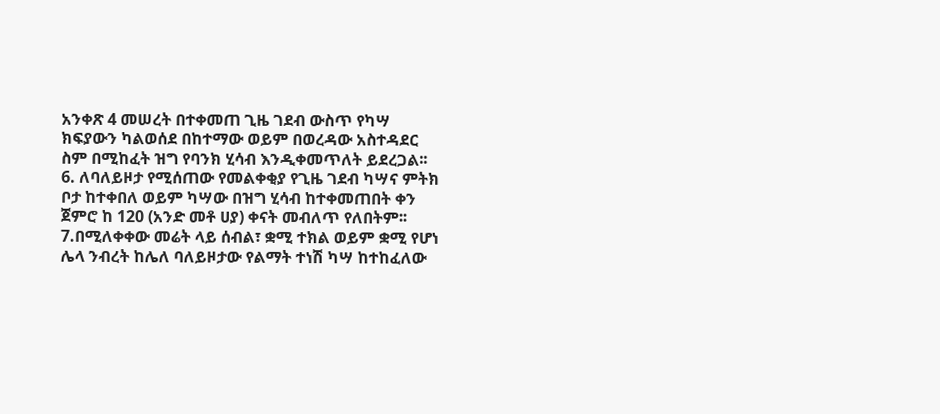አንቀጽ 4 መሠረት በተቀመጠ ጊዜ ገደብ ውስጥ የካሣ ክፍያውን ካልወሰደ በከተማው ወይም በወረዳው አስተዳደር ስም በሚከፈት ዝግ የባንክ ሂሳብ እንዲቀመጥለት ይደረጋል፡፡ 6. ለባለይዞታ የሚሰጠው የመልቀቂያ የጊዜ ገደብ ካሣና ምትክ ቦታ ከተቀበለ ወይም ካሣው በዝግ ሂሳብ ከተቀመጠበት ቀን ጀምሮ ከ 120 (አንድ መቶ ሀያ) ቀናት መብለጥ የለበትም፡፡ 7.በሚለቀቀው መሬት ላይ ሰብል፣ ቋሚ ተክል ወይም ቋሚ የሆነ ሌላ ንብረት ከሌለ ባለይዞታው የልማት ተነሽ ካሣ ከተከፈለው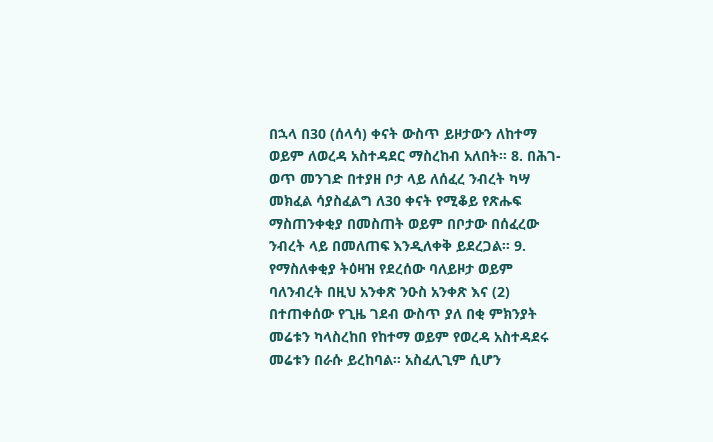በኋላ በ30 (ሰላሳ) ቀናት ውስጥ ይዞታውን ለከተማ ወይም ለወረዳ አስተዳደር ማስረከብ አለበት፡፡ 8. በሕገ-ወጥ መንገድ በተያዘ ቦታ ላይ ለሰፈረ ንብረት ካሣ መክፈል ሳያስፈልግ ለ30 ቀናት የሚቆይ የጽሑፍ ማስጠንቀቂያ በመስጠት ወይም በቦታው በሰፈረው ንብረት ላይ በመለጠፍ እንዲለቀቅ ይደረጋል፡፡ 9. የማስለቀቂያ ትዕዛዝ የደረሰው ባለይዞታ ወይም ባለንብረት በዚህ አንቀጽ ንዑስ አንቀጽ እና (2) በተጠቀሰው የጊዜ ገደብ ውስጥ ያለ በቂ ምክንያት መሬቱን ካላስረከበ የከተማ ወይም የወረዳ አስተዳደሩ መሬቱን በራሱ ይረከባል። አስፈሊጊም ሲሆን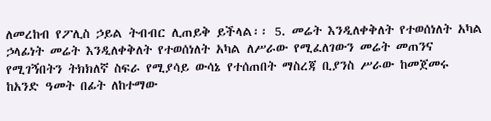ለመረከብ የፖሊስ ኃይል ትብብር ሊጠይቅ ይችላል፡፡ 5. መሬት እንዲለቀቅለት የተወሰነለት አካል ኃላፊነት መሬት እንዲለቀቅለት የተወሰነለት አካል ለሥራው የሚፈለገውን መሬት መጠንና የሚገኝበትን ትክክለኛ ስፍራ የሚያሳይ ውሳኔ የተሰጠበት ማስረጃ ቢያንስ ሥራው ከመጀመሩ ከአንድ ዓመት በፊት ለከተማው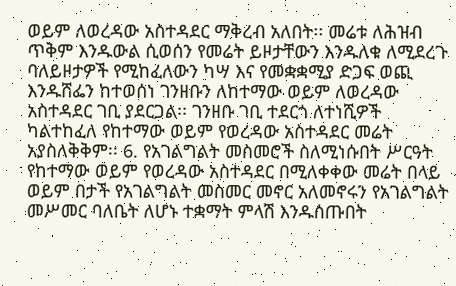ወይም ለወረዳው አስተዳደር ማቅረብ አለበት፡፡ መሬቱ ለሕዝብ ጥቅም እንዱውል ሲወሰን የመሬት ይዞታቸውን እንዱለቁ ለሚደረጉ ባለይዞታዎች የሚከፈለውን ካሣ እና የመቋቋሚያ ድጋፍ ወጪ እንዱሸፌን ከተወሰነ ገንዘቡን ለከተማው ወይም ለወረዳው አስተዳደር ገቢ ያደርጋል፡፡ ገንዘቡ ገቢ ተደርጎ ለተነሺዎች ካልተከፈለ የከተማው ወይም የወረዳው አስተዳደር መሬት አያስለቅቅም፡፡ 6. የአገልግልት መስመሮች ስለሚነሱበት ሥርዓት የከተማው ወይም የወረዳው አስተዳደር በሚለቀቀው መሬት በላይ ወይም በታች የአገልግልት መስመር መኖር አለመኖሩን የአገልግልት መሥመር ባለቤት ለሆኑ ተቋማት ምላሽ እንዱሰጡበት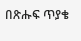በጽሑፍ ጥያቄ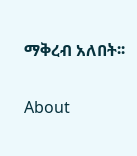ማቅረብ አለበት፡፡

About